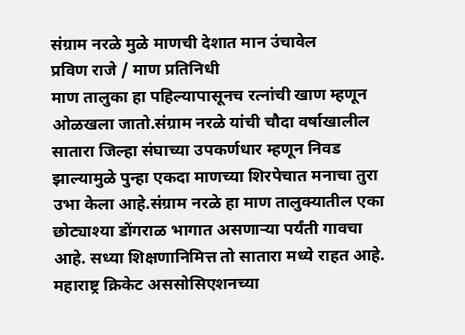संग्राम नरळे मुळे माणची देशात मान उंचावेल
प्रविण राजे / माण प्रतिनिधी
माण तालुका हा पहिल्यापासूनच रत्नांची खाण म्हणून ओळखला जातो.संग्राम नरळे यांची चौदा वर्षाखालील सातारा जिल्हा संघाच्या उपकर्णधार म्हणून निवड झाल्यामुळे पुन्हा एकदा माणच्या शिरपेचात मनाचा तुरा उभा केला आहे.संग्राम नरळे हा माण तालुक्यातील एका छोट्याश्या डोंगराळ भागात असणाऱ्या पर्यंती गावचा आहे. सध्या शिक्षणानिमित्त तो सातारा मध्ये राहत आहे.
महाराष्ट्र क्रिकेट अससोसिएशनच्या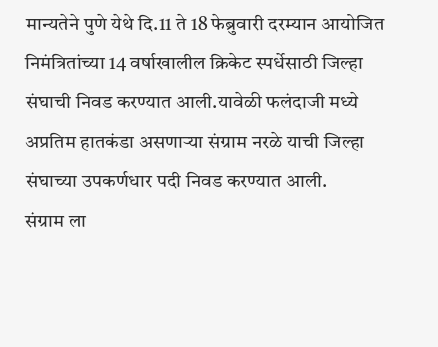मान्यतेने पुणे येथे दि.11 ते 18 फेब्रुवारी दरम्यान आयोजित निमंत्रितांच्या 14 वर्षाखालील क्रिकेट स्पर्धेसाठी जिल्हा संघाची निवड करण्यात आली.यावेळी फलंदाजी मध्ये अप्रतिम हातकंडा असणाऱ्या संग्राम नरळे याची जिल्हा संघाच्या उपकर्णधार पदी निवड करण्यात आली.
संग्राम ला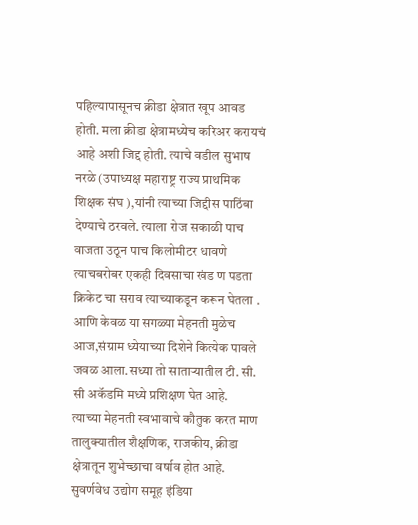पहिल्यापासूनच क्रीडा क्षेत्रात खूप आवड होती. मला क्रीडा क्षेत्रामध्येच करिअर करायचं आहे अशी जिद्द होती. त्याचे वडील सुभाष नरळे (उपाध्यक्ष महाराष्ट्र राज्य प्राथमिक शिक्षक संघ ),यांनी त्याच्या जिद्दीस पाठिंबा देण्याचे ठरवले. त्याला रोज सकाळी पाच वाजता उठून पाच किलोमीटर धावणे त्याचबरोबर एकही दिवसाचा खंड ण पडता क्रिकेट चा सराव त्याच्याकडून करून घेतला . आणि केवळ या सगळ्या मेहनती मुळेच आज,संग्राम ध्येयाच्या दिशेने कित्येक पावले जवळ आला.सध्या तो साताऱ्यातील टी. सी. सी अकॅडमि मध्ये प्रशिक्षण घेत आहे.
त्याच्या मेहनती स्वभावाचे कौतुक करत माण तालुक्यातील शैक्षणिक, राजकीय, क्रीडा क्षेत्रातून शुभेच्छाचा वर्षाव होत आहे. सुवर्णवेध उद्योग समूह इंडिया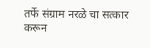तर्फे संग्राम नरळे चा सत्कार करून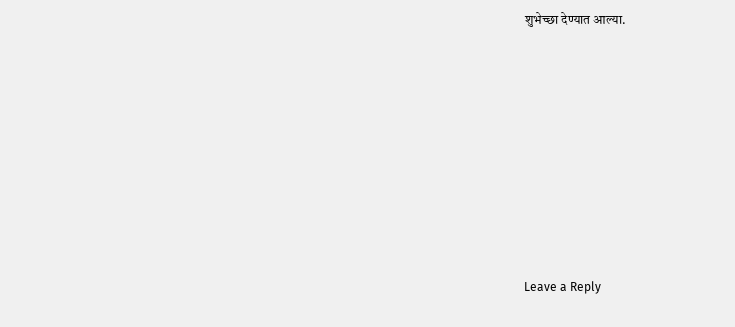शुभेच्छा देण्यात आल्या.












Leave a Reply